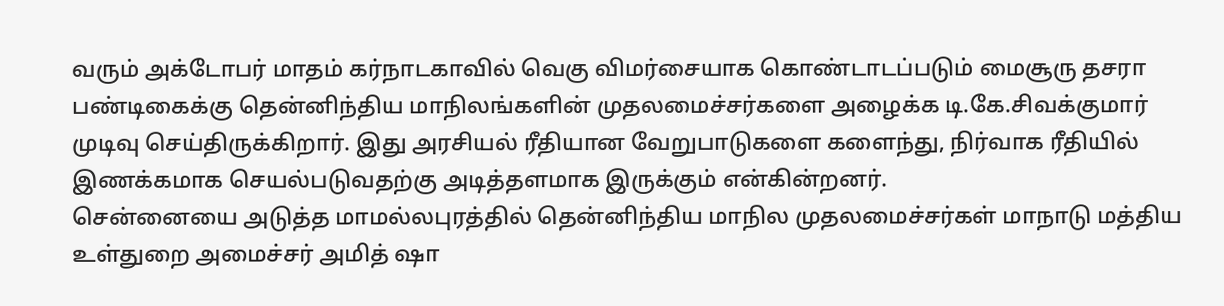வரும் அக்டோபர் மாதம் கர்நாடகாவில் வெகு விமர்சையாக கொண்டாடப்படும் மைசூரு தசரா பண்டிகைக்கு தென்னிந்திய மாநிலங்களின் முதலமைச்சர்களை அழைக்க டி.கே.சிவக்குமார் முடிவு செய்திருக்கிறார். இது அரசியல் ரீதியான வேறுபாடுகளை களைந்து, நிர்வாக ரீதியில் இணக்கமாக செயல்படுவதற்கு அடித்தளமாக இருக்கும் என்கின்றனர்.
சென்னையை அடுத்த மாமல்லபுரத்தில் தென்னிந்திய மாநில முதலமைச்சர்கள் மாநாடு மத்திய உள்துறை அமைச்சர் அமித் ஷா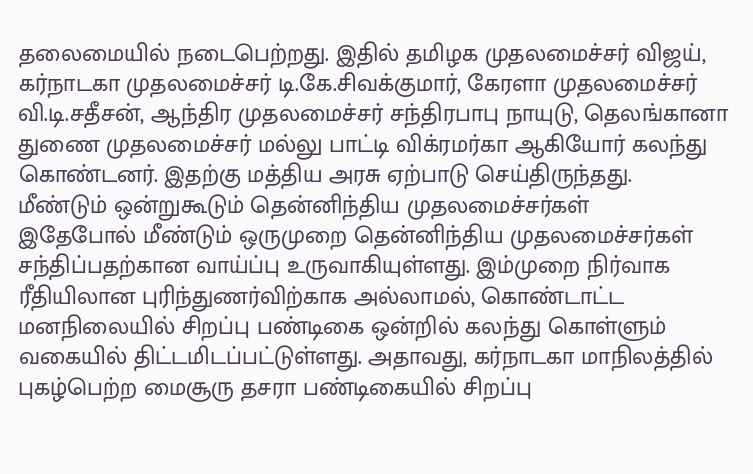தலைமையில் நடைபெற்றது. இதில் தமிழக முதலமைச்சர் விஜய், கர்நாடகா முதலமைச்சர் டி.கே.சிவக்குமார், கேரளா முதலமைச்சர் வி.டி.சதீசன், ஆந்திர முதலமைச்சர் சந்திரபாபு நாயுடு, தெலங்கானா துணை முதலமைச்சர் மல்லு பாட்டி விக்ரமர்கா ஆகியோர் கலந்து கொண்டனர். இதற்கு மத்திய அரசு ஏற்பாடு செய்திருந்தது.
மீண்டும் ஒன்றுகூடும் தென்னிந்திய முதலமைச்சர்கள்
இதேபோல் மீண்டும் ஒருமுறை தென்னிந்திய முதலமைச்சர்கள் சந்திப்பதற்கான வாய்ப்பு உருவாகியுள்ளது. இம்முறை நிர்வாக ரீதியிலான புரிந்துணர்விற்காக அல்லாமல், கொண்டாட்ட மனநிலையில் சிறப்பு பண்டிகை ஒன்றில் கலந்து கொள்ளும் வகையில் திட்டமிடப்பட்டுள்ளது. அதாவது, கர்நாடகா மாநிலத்தில் புகழ்பெற்ற மைசூரு தசரா பண்டிகையில் சிறப்பு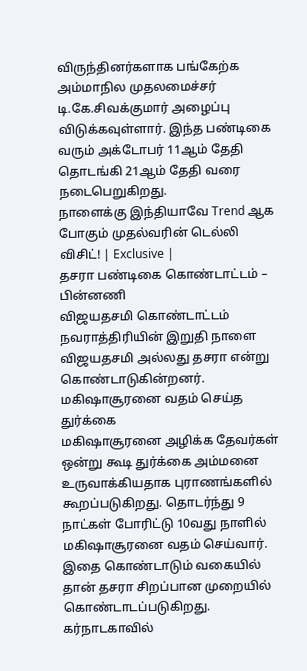விருந்தினர்களாக பங்கேற்க அம்மாநில முதலமைச்சர் டி.கே.சிவக்குமார் அழைப்பு விடுக்கவுள்ளார். இந்த பண்டிகை வரும் அக்டோபர் 11ஆம் தேதி தொடங்கி 21ஆம் தேதி வரை நடைபெறுகிறது.
நாளைக்கு இந்தியாவே Trend ஆக போகும் முதல்வரின் டெல்லி விசிட்! | Exclusive |
தசரா பண்டிகை கொண்டாட்டம் – பின்னணி
விஜயதசமி கொண்டாட்டம்
நவராத்திரியின் இறுதி நாளை விஜயதசமி அல்லது தசரா என்று கொண்டாடுகின்றனர்.
மகிஷாசூரனை வதம் செய்த துர்க்கை
மகிஷாசூரனை அழிக்க தேவர்கள் ஒன்று கூடி துர்க்கை அம்மனை உருவாக்கியதாக புராணங்களில் கூறப்படுகிறது. தொடர்ந்து 9 நாட்கள் போரிட்டு 10வது நாளில் மகிஷாசூரனை வதம் செய்வார். இதை கொண்டாடும் வகையில் தான் தசரா சிறப்பான முறையில் கொண்டாடப்படுகிறது.
கர்நாடகாவில்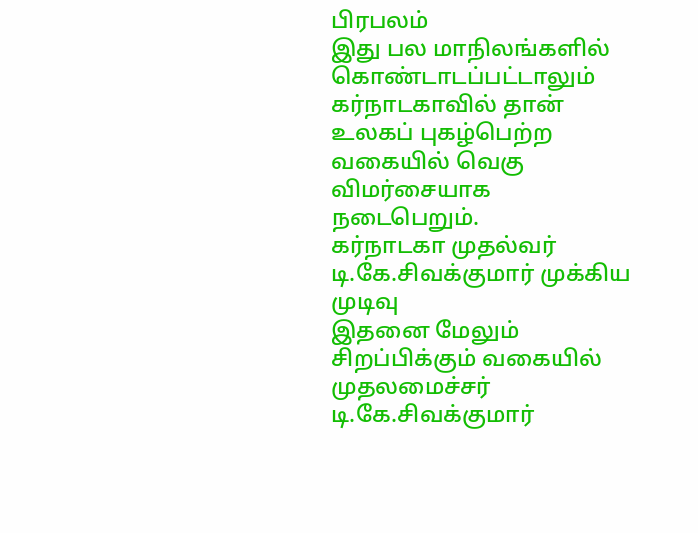பிரபலம்
இது பல மாநிலங்களில் கொண்டாடப்பட்டாலும் கர்நாடகாவில் தான் உலகப் புகழ்பெற்ற வகையில் வெகு விமர்சையாக நடைபெறும்.
கர்நாடகா முதல்வர் டி.கே.சிவக்குமார் முக்கிய முடிவு
இதனை மேலும் சிறப்பிக்கும் வகையில் முதலமைச்சர் டி.கே.சிவக்குமார்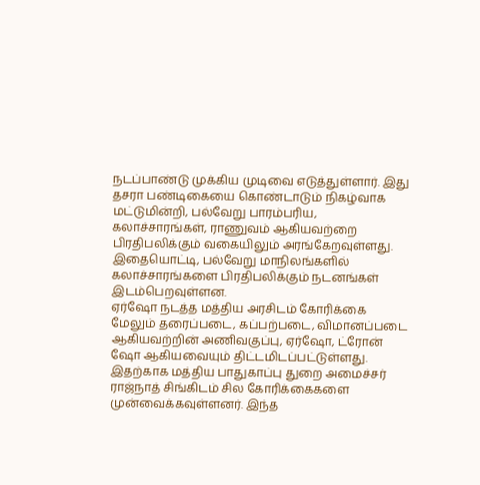நடப்பாண்டு முக்கிய முடிவை எடுத்துள்ளார். இது தசரா பண்டிகையை கொண்டாடும் நிகழ்வாக மட்டுமின்றி, பல்வேறு பாரம்பரிய, கலாச்சாரங்கள், ராணுவம் ஆகியவற்றை பிரதிபலிக்கும் வகையிலும் அரங்கேறவுள்ளது. இதையொட்டி, பல்வேறு மாநிலங்களில் கலாச்சாரங்களை பிரதிபலிக்கும் நடனங்கள் இடம்பெறவுள்ளன.
ஏர்ஷோ நடத்த மத்திய அரசிடம் கோரிக்கை
மேலும் தரைப்படை, கப்பற்படை, விமானப்படை ஆகியவற்றின் அணிவகுப்பு, ஏர்ஷோ, ட்ரோன் ஷோ ஆகியவையும் திட்டமிடப்பட்டுள்ளது. இதற்காக மத்திய பாதுகாப்பு துறை அமைச்சர் ராஜ்நாத் சிங்கிடம் சில கோரிக்கைகளை முன்வைக்கவுள்ளனர். இந்த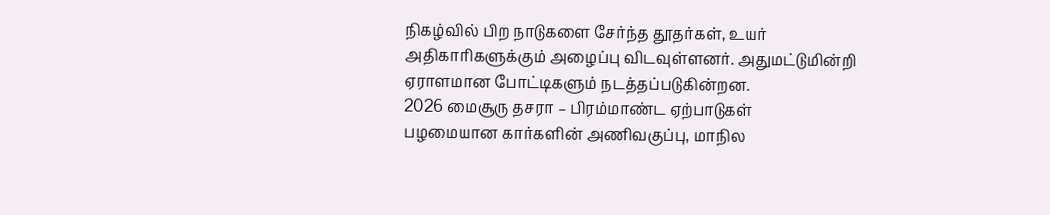நிகழ்வில் பிற நாடுகளை சேர்ந்த தூதர்கள், உயர் அதிகாரிகளுக்கும் அழைப்பு விடவுள்ளனர். அதுமட்டுமின்றி ஏராளமான போட்டிகளும் நடத்தப்படுகின்றன.
2026 மைசூரு தசரா – பிரம்மாண்ட ஏற்பாடுகள்
பழமையான கார்களின் அணிவகுப்பு, மாநில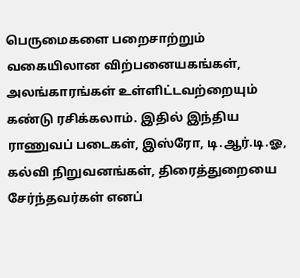பெருமைகளை பறைசாற்றும் வகையிலான விற்பனையகங்கள், அலங்காரங்கள் உள்ளிட்டவற்றையும் கண்டு ரசிக்கலாம். இதில் இந்திய ராணுவப் படைகள், இஸ்ரோ, டி.ஆர்.டி.ஓ, கல்வி நிறுவனங்கள், திரைத்துறையை சேர்ந்தவர்கள் எனப்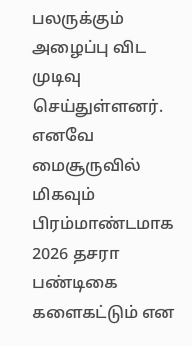பலருக்கும் அழைப்பு விட முடிவு செய்துள்ளனர். எனவே மைசூருவில் மிகவும் பிரம்மாண்டமாக 2026 தசரா பண்டிகை களைகட்டும் என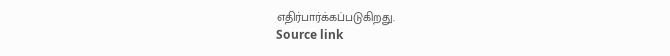எதிர்பார்க்கப்படுகிறது.
Source link